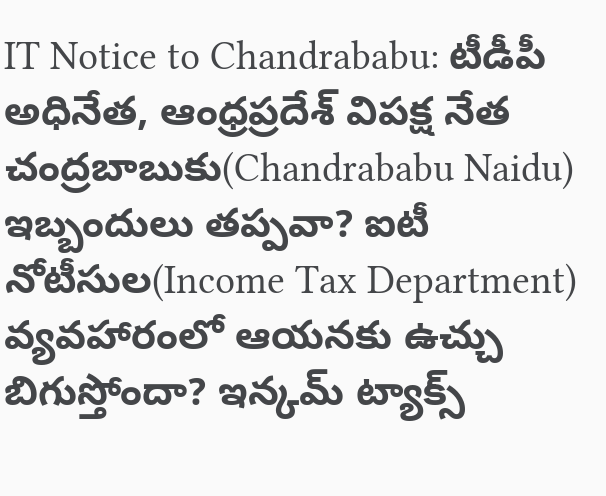IT Notice to Chandrababu: టీడీపీ అధినేత, ఆంధ్రప్రదేశ్ విపక్ష నేత చంద్రబాబుకు(Chandrababu Naidu) ఇబ్బందులు తప్పవా? ఐటీ నోటీసుల(Income Tax Department) వ్యవహారంలో ఆయనకు ఉచ్చు బిగుస్తోందా? ఇన్కమ్ ట్యాక్స్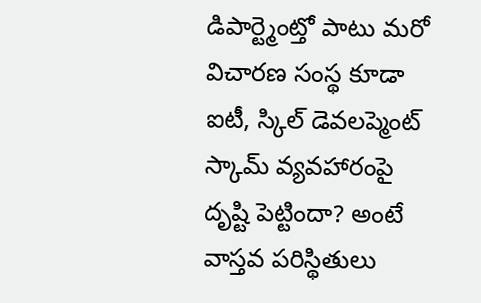డిపార్ట్మెంట్తో పాటు మరో విచారణ సంస్థ కూడా ఐటీ, స్కిల్ డెవలప్మెంట్ స్కామ్ వ్యవహారంపై దృష్టి పెట్టిందా? అంటే వాస్తవ పరిస్థితులు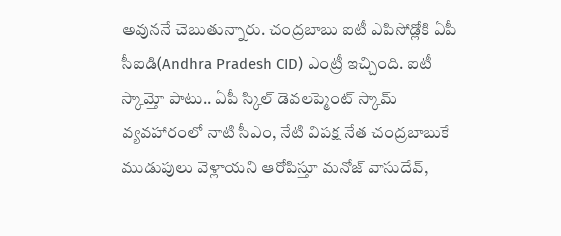అవుననే చెబుతున్నారు. చంద్రబాబు ఐటీ ఎపిసోడ్లోకి ఏపీ సీఐడి(Andhra Pradesh CID) ఎంట్రీ ఇచ్చింది. ఐటీ స్కామ్తో పాటు.. ఏపీ స్కిల్ డెవలప్మెంట్ స్కామ్ వ్యవహారంలో నాటి సీఎం, నేటి విపక్ష నేత చంద్రబాబుకే ముడుపులు వెళ్లాయని ఆరోపిస్తూ మనోజ్ వాసుదేవ్,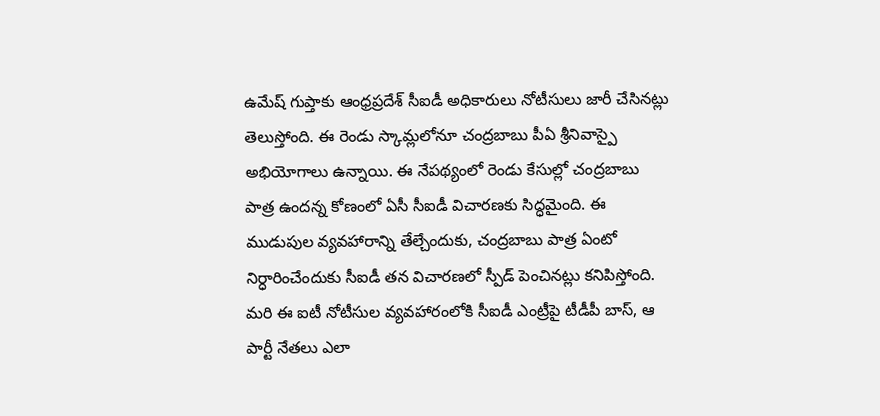ఉమేష్ గుప్తాకు ఆంధ్రప్రదేశ్ సీఐడీ అధికారులు నోటీసులు జారీ చేసినట్లు తెలుస్తోంది. ఈ రెండు స్కామ్లలోనూ చంద్రబాబు పీఏ శ్రీనివాస్పై అభియోగాలు ఉన్నాయి. ఈ నేపథ్యంలో రెండు కేసుల్లో చంద్రబాబు పాత్ర ఉందన్న కోణంలో ఏసీ సీఐడీ విచారణకు సిద్ధమైంది. ఈ ముడుపుల వ్యవహారాన్ని తేల్చేందుకు, చంద్రబాబు పాత్ర ఏంటో నిర్ధారించేందుకు సీఐడీ తన విచారణలో స్పీడ్ పెంచినట్లు కనిపిస్తోంది. మరి ఈ ఐటీ నోటీసుల వ్యవహారంలోకి సీఐడీ ఎంట్రీపై టీడీపీ బాస్, ఆ పార్టీ నేతలు ఎలా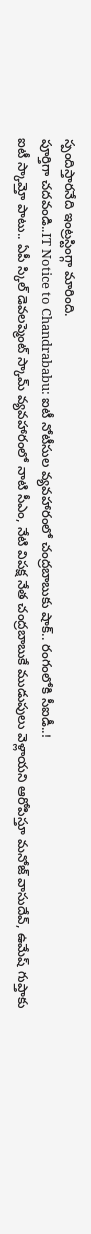స్పందిస్తారనేది ఇంట్రస్టింగ్గా మారింది.
పూర్తిగా చదవండి..IT Notice to Chandrababu: ఐటీ నోటీసుల వ్యవహారంలో చంద్రబాబుకు షాక్.. రంగంలోకి సీఐడీ..!
ఐటీ స్కామ్తో పాటు.. ఏపీ స్కిల్ డెవలప్మెంట్ స్కామ్ వ్యవహారంలో నాటి సీఎం, నేటి విపక్ష నేత చంద్రబాబుకే ముడుపులు వెళ్లాయని ఆరోపిస్తూ మనోజ్ వాసుదేవ్, ఉమేష్ గుప్తాకు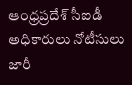ఆంధ్రప్రదేశ్ సీఐడీ అధికారులు నోటీసులు జారీ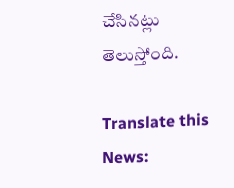చేసినట్లు తెలుస్తోంది.

Translate this News: